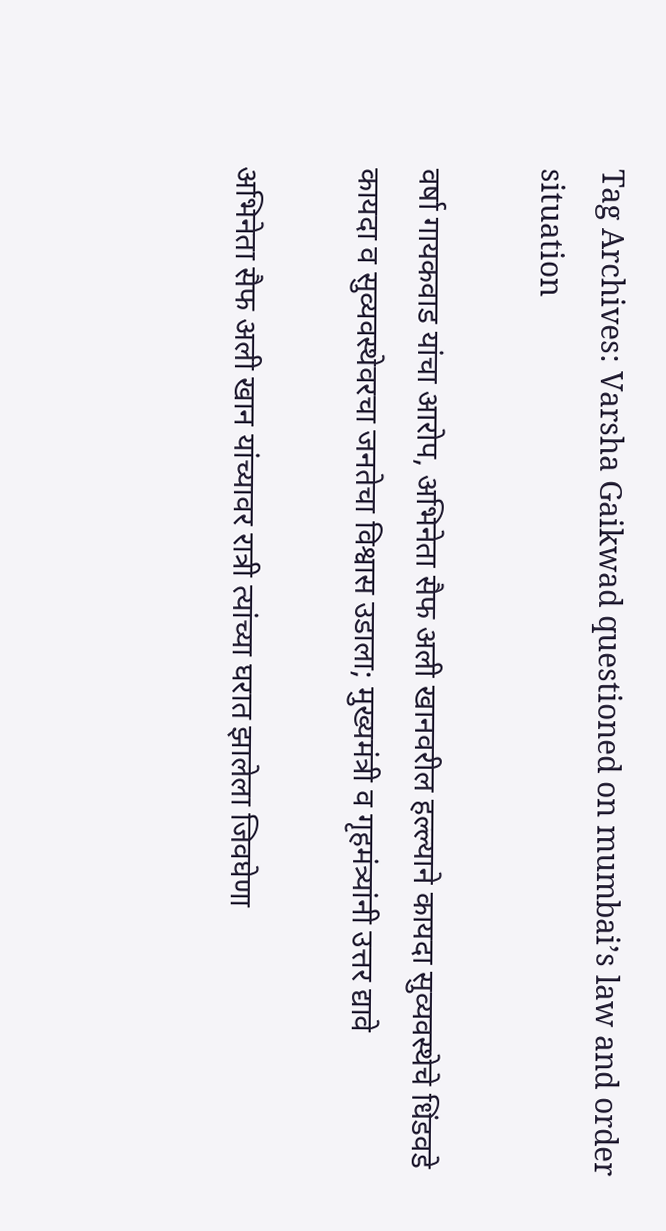Tag Archives: Varsha Gaikwad questioned on mumbai’s law and order situation

वर्षा गायकवाड यांचा आरोप, अभिनेता सैफ अली खानवरील हल्ल्याने कायदा सुव्यवस्थेचे धिंडवडे कायदा व सुव्यवस्थेवरचा जनतेचा विश्वास उडाला; मुख्यमंत्री व गृहमंत्र्यांनी उत्तर द्यावे

अभिनेता सैफ अली खान यांच्यावर रात्री त्यांच्या घरात झालेला जिवघेणा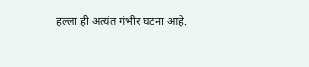हल्ला ही अत्यंत गंभीर घटना आहे.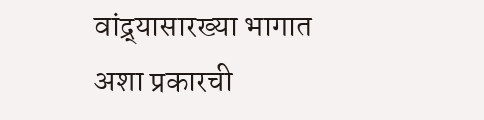वांद्र्यासारख्या भागात अशा प्रकारची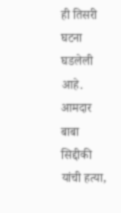ही तिसरी घटना घडलेली आहे. आमदार बाबा सिद्दीकी यांची हत्या,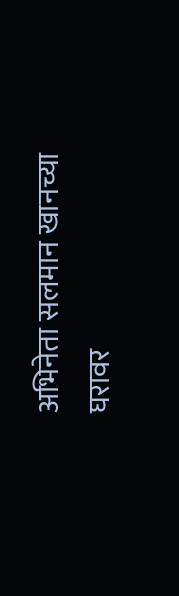अभिनेता सलमान खानच्या घरावर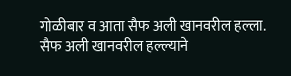गोळीबार व आता सैफ अली खानवरील हल्ला. सैफ अली खानवरील हल्ल्याने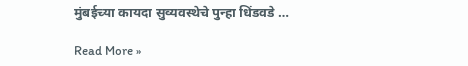मुंबईच्या कायदा सुव्यवस्थेचे पुन्हा धिंडवडे …

Read More »